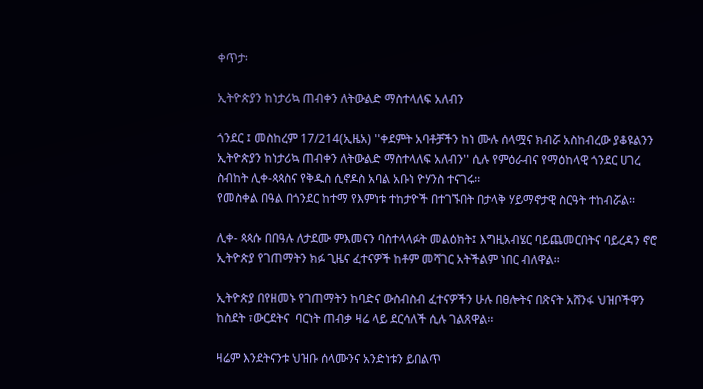ቀጥታ፡

ኢትዮጵያን ከነታሪኳ ጠብቀን ለትውልድ ማስተላለፍ አለብን

ጎንደር ፤ መስከረም 17/214(ኢዜአ) ''ቀደምት አባቶቻችን ከነ ሙሉ ሰላሟና ክብሯ አስከብረው ያቆዩልንን ኢትዮጵያን ከነታሪኳ ጠብቀን ለትውልድ ማስተላለፍ አለብን'' ሲሉ የምዕራብና የማዕከላዊ ጎንደር ሀገረ ስብከት ሊቀ-ጳጳስና የቅዱስ ሲኖዶስ አባል አቡነ ዮሃንስ ተናገሩ፡፡
የመስቀል በዓል በጎንደር ከተማ የእምነቱ ተከታዮች በተገኙበት በታላቅ ሃይማኖታዊ ስርዓት ተከብሯል፡፡

ሊቀ- ጳጳሱ በበዓሉ ለታደሙ ምእመናን ባስተላላፉት መልዕክት፤ እግዚአብሄር ባይጨመርበትና ባይረዳን ኖሮ ኢትዮጵያ የገጠማትን ክፉ ጊዜና ፈተናዎች ከቶም መሻገር አትችልም ነበር ብለዋል፡፡

ኢትዮጵያ በየዘመኑ የገጠማትን ከባድና ውስብስብ ፈተናዎችን ሁሉ በፀሎትና በጽናት አሸንፋ ህዝቦችዋን ከስደት ፣ውርደትና  ባርነት ጠብቃ ዛሬ ላይ ደርሳለች ሲሉ ገልጸዋል፡፡

ዛሬም እንደትናንቱ ህዝቡ ሰላሙንና አንድነቱን ይበልጥ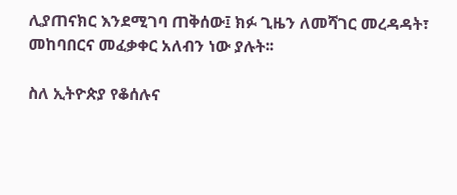ሊያጠናክር እንደሚገባ ጠቅሰው፤ ክፉ ጊዜን ለመሻገር መረዳዳት፣ መከባበርና መፈቃቀር አለብን ነው ያሉት፡፡

ስለ ኢትዮጵያ የቆሰሉና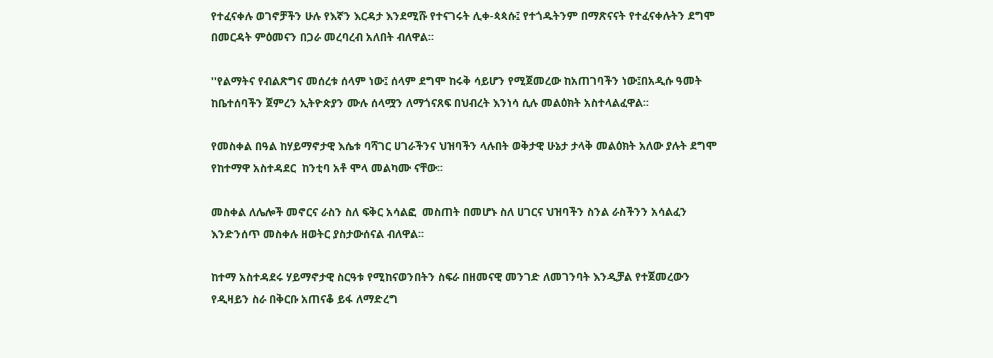የተፈናቀሉ ወገኖቻችን ሁሉ የእኛን እርዳታ እንደሚሹ የተናገሩት ሊቀ-ጳጳሱ፤ የተጎዱትንም በማጽናናት የተፈናቀሉትን ደግሞ በመርዳት ምዕመናን በጋራ መረባረብ አለበት ብለዋል።

''የልማትና የብልጽግና መሰረቱ ሰላም ነው፤ ሰላም ደግሞ ከሩቅ ሳይሆን የሚጀመረው ከአጠገባችን ነው፤በአዲሱ ዓመት ከቤተሰባችን ጀምረን ኢትዮጵያን ሙሉ ሰላሟን ለማጎናጸፍ በህብረት እንነሳ ሲሉ መልዕክት አስተላልፈዋል፡፡

የመስቀል በዓል ከሃይማኖታዊ እሴቱ ባሻገር ሀገራችንና ህዝባችን ላሉበት ወቅታዊ ሁኔታ ታላቅ መልዕክት አለው ያሉት ደግሞ የከተማዋ አስተዳደር  ከንቲባ አቶ ሞላ መልካሙ ናቸው፡፡

መስቀል ለሌሎች መኖርና ራስን ስለ ፍቅር አሳልፎ  መስጠት በመሆኑ ስለ ሀገርና ህዝባችን ስንል ራስችንን አሳልፈን እንድንሰጥ መስቀሉ ዘወትር ያስታውሰናል ብለዋል፡፡

ከተማ አስተዳደሩ ሃይማኖታዊ ስርዓቱ የሚከናወንበትን ስፍራ በዘመናዊ መንገድ ለመገንባት እንዲቻል የተጀመረውን  የዲዛይን ስራ በቅርቡ አጠናቆ ይፋ ለማድረግ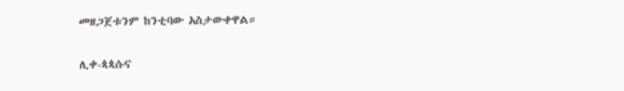መዘጋጀቱንም ከንቲባው አስታውቀዋል።

ሊቀ-ጳጳሱና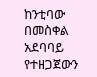ከንቲባው በመስቀል አደባባይ የተዘጋጀውን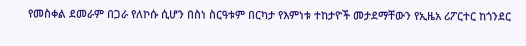የመስቀል ደመራም በጋራ የለኮሱ ሲሆን በስነ ስርዓቱም በርካታ የእምነቱ ተከታዮች መታደማቸውን የኢዜአ ሪፖርተር ከጎንደር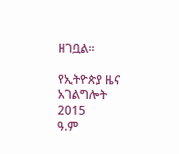ዘገቧል።

የኢትዮጵያ ዜና አገልግሎት
2015
ዓ.ም